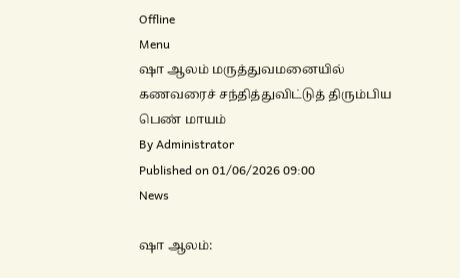Offline
Menu
ஷா ஆலம் மருத்துவமனையில் கணவரைச் சந்தித்துவிட்டுத் திரும்பிய பெண் மாயம்
By Administrator
Published on 01/06/2026 09:00
News

ஷா ஆலம்: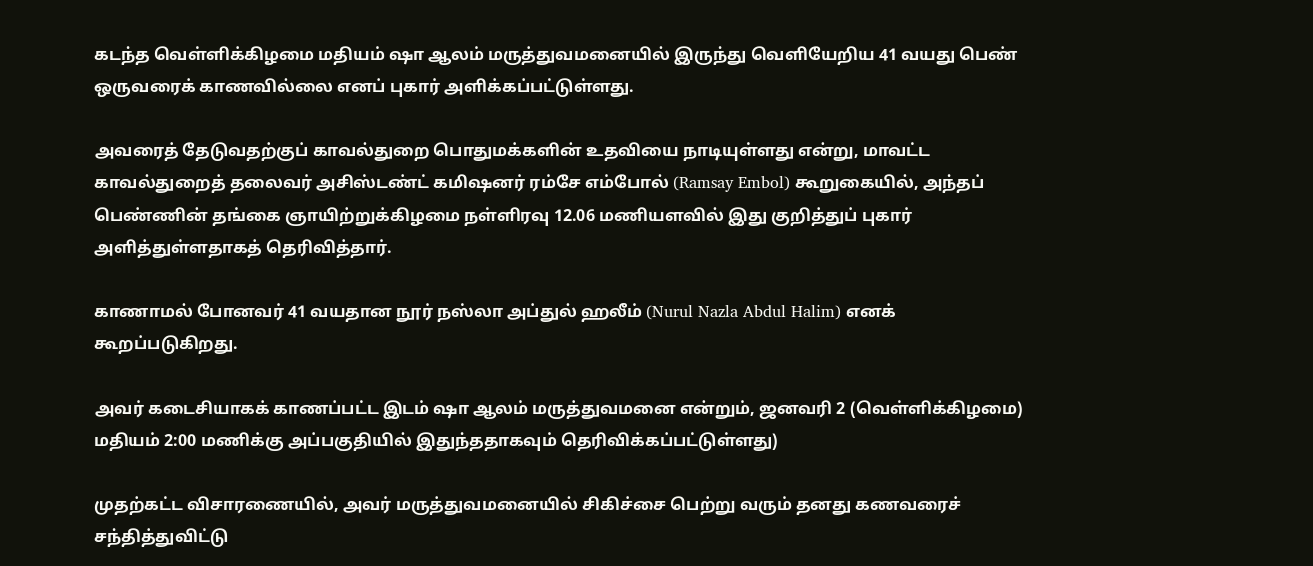கடந்த வெள்ளிக்கிழமை மதியம் ஷா ஆலம் மருத்துவமனையில் இருந்து வெளியேறிய 41 வயது பெண் ஒருவரைக் காணவில்லை எனப் புகார் அளிக்கப்பட்டுள்ளது.

அவரைத் தேடுவதற்குப் காவல்துறை பொதுமக்களின் உதவியை நாடியுள்ளது என்று, மாவட்ட காவல்துறைத் தலைவர் அசிஸ்டண்ட் கமிஷனர் ரம்சே எம்போல் (Ramsay Embol) கூறுகையில், அந்தப் பெண்ணின் தங்கை ஞாயிற்றுக்கிழமை நள்ளிரவு 12.06 மணியளவில் இது குறித்துப் புகார் அளித்துள்ளதாகத் தெரிவித்தார்.

காணாமல் போனவர் 41 வயதான நூர் நஸ்லா அப்துல் ஹலீம் (Nurul Nazla Abdul Halim) எனக் கூறப்படுகிறது.

அவர் கடைசியாகக் காணப்பட்ட இடம் ஷா ஆலம் மருத்துவமனை என்றும், ஜனவரி 2 (வெள்ளிக்கிழமை) மதியம் 2:00 மணிக்கு அப்பகுதியில் இதுந்ததாகவும் தெரிவிக்கப்பட்டுள்ளது)

முதற்கட்ட விசாரணையில், அவர் மருத்துவமனையில் சிகிச்சை பெற்று வரும் தனது கணவரைச் சந்தித்துவிட்டு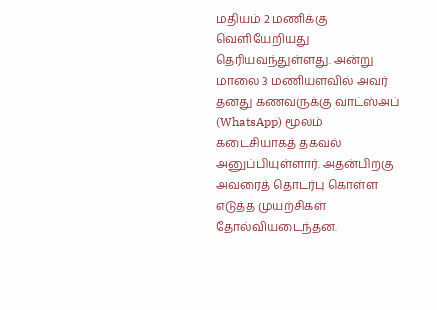மதியம் 2 மணிக்கு வெளியேறியது தெரியவந்துள்ளது. அன்று மாலை 3 மணியளவில் அவர் தனது கணவருக்கு வாட்ஸ்அப் (WhatsApp) மூலம் கடைசியாகத் தகவல் அனுப்பியுள்ளார். அதன்பிறகு அவரைத் தொடர்பு கொள்ள எடுத்த முயற்சிகள் தோல்வியடைந்தன.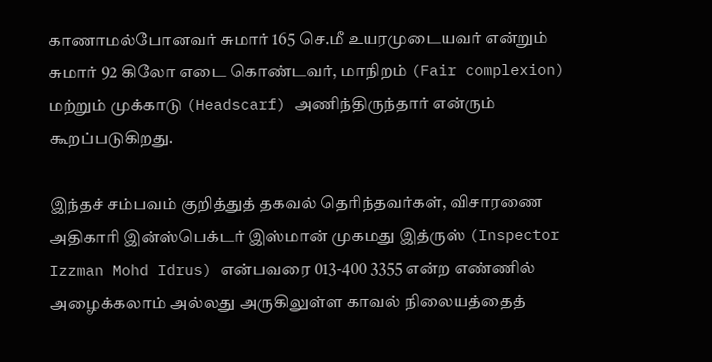காணாமல்போனவர் சுமார் 165 செ.மீ உயரமுடையவர் என்றும் சுமார் 92 கிலோ எடை கொண்டவர், மாநிறம் (Fair complexion) மற்றும் முக்காடு (Headscarf) அணிந்திருந்தார் என்ரும் கூறப்படுகிறது.

இந்தச் சம்பவம் குறித்துத் தகவல் தெரிந்தவர்கள், விசாரணை அதிகாரி இன்ஸ்பெக்டர் இஸ்மான் முகமது இத்ருஸ் (Inspector Izzman Mohd Idrus) என்பவரை 013-400 3355 என்ற எண்ணில் அழைக்கலாம் அல்லது அருகிலுள்ள காவல் நிலையத்தைத்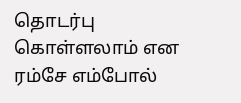தொடர்பு கொள்ளலாம் என ரம்சே எம்போல்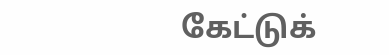கேட்டுக்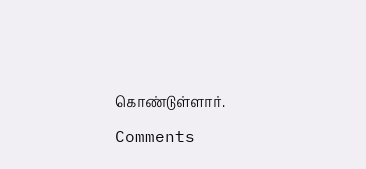கொண்டுள்ளார்.

Comments